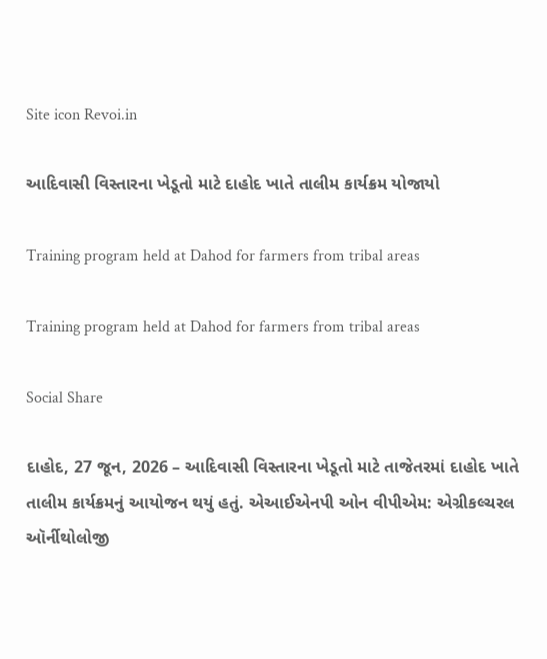Site icon Revoi.in

આદિવાસી વિસ્તારના ખેડૂતો માટે દાહોદ ખાતે તાલીમ કાર્યક્રમ યોજાયો

Training program held at Dahod for farmers from tribal areas

Training program held at Dahod for farmers from tribal areas

Social Share

દાહોદ, 27 જૂન, 2026 – આદિવાસી વિસ્તારના ખેડૂતો માટે તાજેતરમાં દાહોદ ખાતે તાલીમ કાર્યક્રમનું આયોજન થયું હતું. એઆઈએનપી ઓન વીપીએમ: એગ્રીકલ્ચરલ ઑર્નીથોલોજી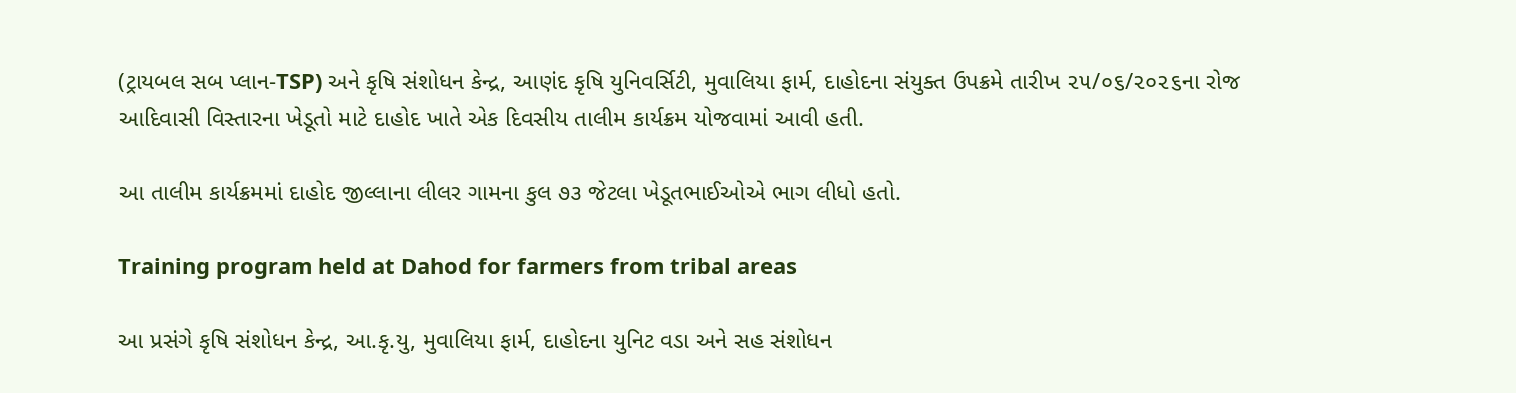(ટ્રાયબલ સબ પ્લાન-TSP) અને કૃષિ સંશોધન કેન્‍દ્ર, આણંદ કૃષિ યુનિવર્સિટી, મુવાલિયા ફાર્મ, દાહોદના સંયુક્ત ઉપક્રમે તારીખ ૨૫/૦૬/૨૦૨૬ના રોજ આદિવાસી વિસ્તારના ખેડૂતો માટે દાહોદ ખાતે એક દિવસીય તાલીમ કાર્યક્રમ યોજવામાં આવી હતી.

આ તાલીમ કાર્યક્રમમાં દાહોદ જીલ્લાના લીલર ગામના કુલ ૭૩ જેટલા ખેડૂતભાઈઓએ ભાગ લીધો હતો.

Training program held at Dahod for farmers from tribal areas

આ પ્રસંગે કૃષિ સંશોધન કેન્‍દ્ર, આ.કૃ.યુ, મુવાલિયા ફાર્મ, દાહોદના યુનિટ વડા અને સહ સંશોધન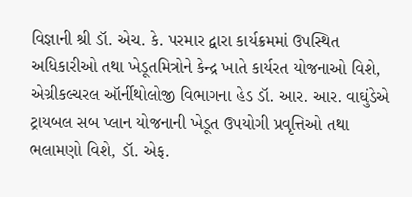વિજ્ઞાની શ્રી ડૉ. એચ. કે. પરમાર દ્વારા કાર્યક્રમમાં ઉપસ્થિત અધિકારીઓ તથા ખેડૂતમિત્રોને કેન્દ્ર ખાતે કાર્યરત યોજનાઓ વિશે, એગ્રીકલ્ચરલ ઑર્નીથોલોજી વિભાગના હેડ ડૉ. આર. આર. વાઘુંડેએ ટ્રાયબલ સબ પ્લાન યોજનાની ખેડૂત ઉપયોગી પ્રવૃત્તિઓ તથા ભલામણો વિશે, ડૉ. એફ.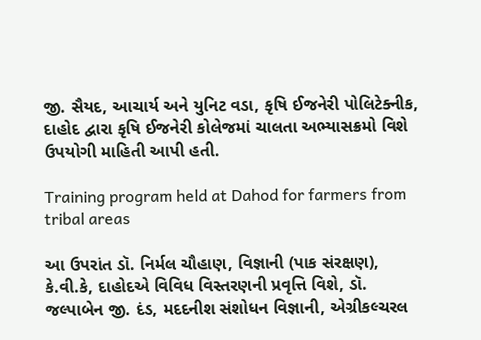જી. સૈયદ, આચાર્ય અને યુનિટ વડા, કૃષિ ઈજનેરી પોલિટેક્નીક, દાહોદ દ્વારા કૃષિ ઈજનેરી કોલેજમાં ચાલતા અભ્યાસક્રમો વિશે ઉપયોગી માહિતી આપી હતી.

Training program held at Dahod for farmers from tribal areas

આ ઉપરાંત ડૉ. નિર્મલ ચૌહાણ, વિજ્ઞાની (પાક સંરક્ષણ), કે.વી.કે, દાહોદએ વિવિધ વિસ્તરણની પ્રવૃત્તિ વિશે, ડૉ. જલ્પાબેન જી. દંડ, મદદનીશ સંશોધન વિજ્ઞાની, એગ્રીકલ્ચરલ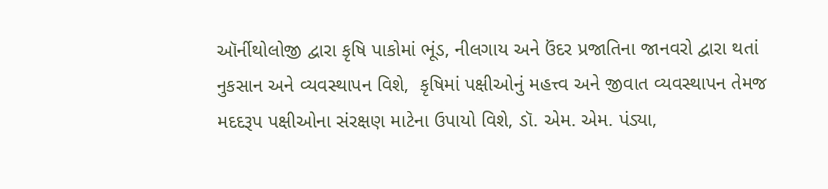ઑર્નીથોલોજી દ્વારા કૃષિ પાકોમાં ભૂંડ, નીલગાય અને ઉંદર પ્રજાતિના જાનવરો દ્વારા થતાં નુકસાન અને વ્યવસ્થાપન વિશે,  કૃષિમાં પક્ષીઓનું મહત્ત્વ અને જીવાત વ્યવસ્થાપન તેમજ મદદરૂપ પક્ષીઓના સંરક્ષણ માટેના ઉપાયો વિશે, ડૉ. એમ. એમ. પંડ્યા,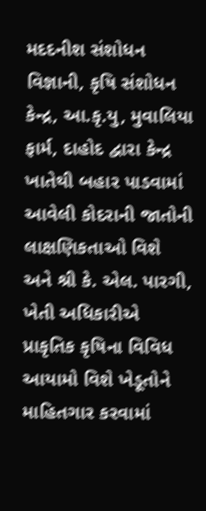મદદનીશ સંશોધન વિજ્ઞાની, કૃષિ સંશોધન કેન્દ્ર, આ.કૃ.યુ, મુવાલિયા ફાર્મ, દાહોદ દ્વારા કેન્દ્ર ખાતેથી બહાર પાડવામાં આવેલી કોદરાની જાતોની લાક્ષણિકતાઓ વિશે અને શ્રી કે. એલ. પારગી, ખેતી અધિકારીએ પ્રાકૃતિક કૃષિના વિવિધ આયામો વિશે ખેડૂતોને માહિતગાર કરવામાં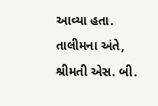આવ્યા હતા. તાલીમના અંતે, શ્રીમતી એસ. બી.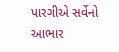પારગીએ સર્વેનો આભાર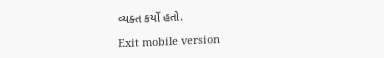વ્યક્ત કર્યો હતો.

Exit mobile version